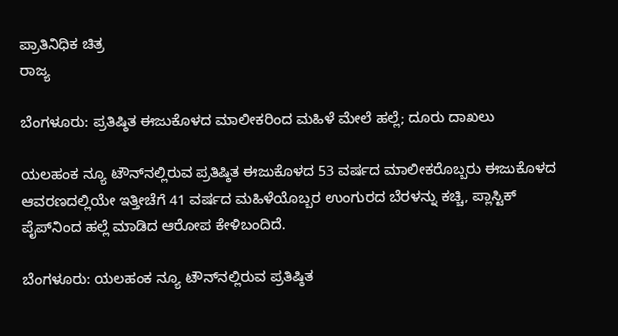ಪ್ರಾತಿನಿಧಿಕ ಚಿತ್ರ
ರಾಜ್ಯ

ಬೆಂಗಳೂರು: ಪ್ರತಿಷ್ಠಿತ ಈಜುಕೊಳದ ಮಾಲೀಕರಿಂದ ಮಹಿಳೆ ಮೇಲೆ ಹಲ್ಲೆ; ದೂರು ದಾಖಲು

ಯಲಹಂಕ ನ್ಯೂ ಟೌನ್‌ನಲ್ಲಿರುವ ಪ್ರತಿಷ್ಠಿತ ಈಜುಕೊಳದ 53 ವರ್ಷದ ಮಾಲೀಕರೊಬ್ಬರು ಈಜುಕೊಳದ ಆವರಣದಲ್ಲಿಯೇ ಇತ್ತೀಚೆಗೆ 41 ವರ್ಷದ ಮಹಿಳೆಯೊಬ್ಬರ ಉಂಗುರದ ಬೆರಳನ್ನು ಕಚ್ಚಿ, ಪ್ಲಾಸ್ಟಿಕ್ ಪೈಪ್‌ನಿಂದ ಹಲ್ಲೆ ಮಾಡಿದ ಆರೋಪ ಕೇಳಿಬಂದಿದೆ.

ಬೆಂಗಳೂರು: ಯಲಹಂಕ ನ್ಯೂ ಟೌನ್‌ನಲ್ಲಿರುವ ಪ್ರತಿಷ್ಠಿತ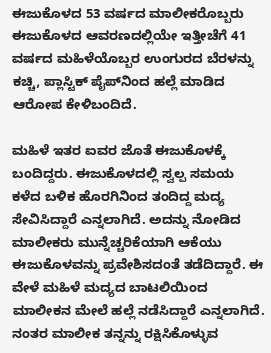ಈಜುಕೊಳದ 53 ವರ್ಷದ ಮಾಲೀಕರೊಬ್ಬರು ಈಜುಕೊಳದ ಆವರಣದಲ್ಲಿಯೇ ಇತ್ತೀಚೆಗೆ 41 ವರ್ಷದ ಮಹಿಳೆಯೊಬ್ಬರ ಉಂಗುರದ ಬೆರಳನ್ನು ಕಚ್ಚಿ, ಪ್ಲಾಸ್ಟಿಕ್ ಪೈಪ್‌ನಿಂದ ಹಲ್ಲೆ ಮಾಡಿದ ಆರೋಪ ಕೇಳಿಬಂದಿದೆ.

ಮಹಿಳೆ ಇತರ ಐವರ ಜೊತೆ ಈಜುಕೊಳಕ್ಕೆ ಬಂದಿದ್ದರು. ಈಜುಕೊಳದಲ್ಲಿ ಸ್ವಲ್ಪ ಸಮಯ ಕಳೆದ ಬಳಿಕ ಹೊರಗಿನಿಂದ ತಂದಿದ್ದ ಮದ್ಯ ಸೇವಿಸಿದ್ದಾರೆ ಎನ್ನಲಾಗಿದೆ. ಅದನ್ನು ನೋಡಿದ ಮಾಲೀಕರು ಮುನ್ನೆಚ್ಚರಿಕೆಯಾಗಿ ಆಕೆಯು ಈಜುಕೊಳವನ್ನು ಪ್ರವೇಶಿಸದಂತೆ ತಡೆದಿದ್ದಾರೆ. ಈ ವೇಳೆ ಮಹಿಳೆ ಮದ್ಯದ ಬಾಟಲಿಯಿಂದ ಮಾಲೀಕನ ಮೇಲೆ ಹಲ್ಲೆ ನಡೆಸಿದ್ದಾರೆ ಎನ್ನಲಾಗಿದೆ. ನಂತರ ಮಾಲೀಕ ತನ್ನನ್ನು ರಕ್ಷಿಸಿಕೊಳ್ಳುವ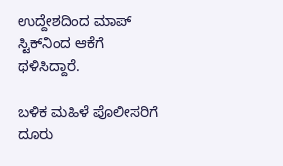ಉದ್ದೇಶದಿಂದ ಮಾಪ್ ಸ್ಟಿಕ್‌ನಿಂದ ಆಕೆಗೆ ಥಳಿಸಿದ್ದಾರೆ.

ಬಳಿಕ ಮಹಿಳೆ ಪೊಲೀಸರಿಗೆ ದೂರು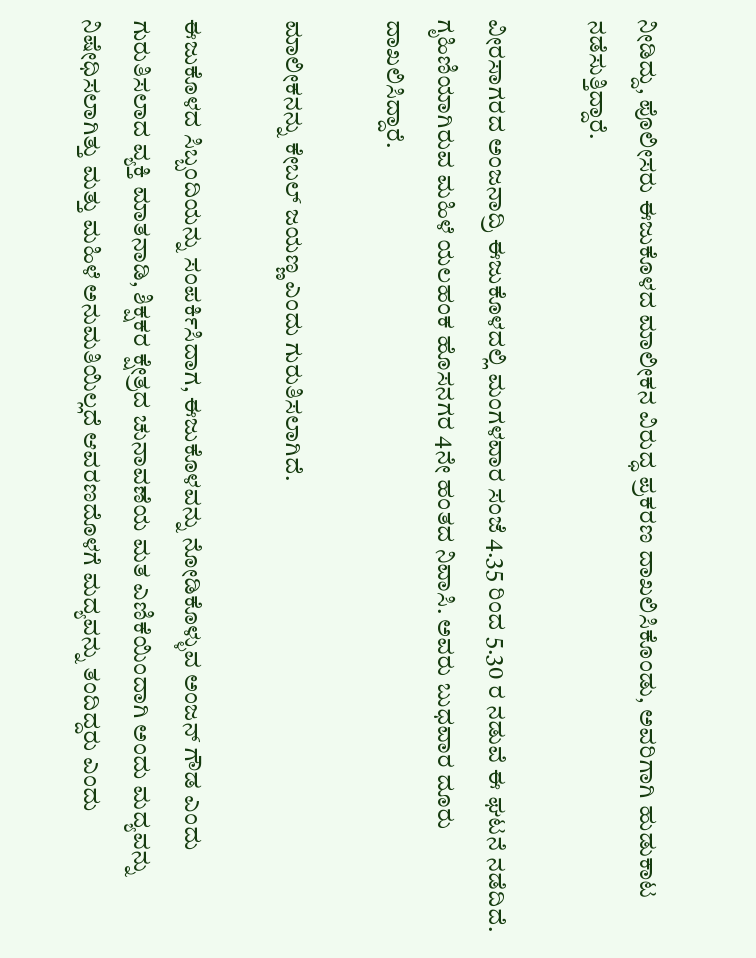ನೀಡಿದ್ದು, ಪೊಲೀಸರು ಈಜುಕೊಳದ ಮಾಲೀಕನ ವಿರುದ್ಧ ಪ್ರಕರಣ ದಾಖಲಿಸಿಕೊಂಡು, ಅವರಿಗಾಗಿ ಹುಡುಕಾಟ ನಡೆಸುತ್ತಿದ್ದಾರೆ.

ವೀರಸಾಗರದ ಅಂಜನಾದ್ರಿ ಈಜುಕೊಳದಲ್ಲಿ ಮಂಗಳವಾರ ಸಂಜೆ 4.35 ರಿಂದ 5.30 ರ ನಡುವೆ ಈ ಘಟನೆ ನಡೆದಿದೆ. ಗೃಹಿಣಿಯಾಗಿರುವ ಮಹಿಳೆ ಯಲಹಂಕ ಹೊಸನಗರ 4ನೇ ಹಂತದ ನಿವಾಸಿ. ಅವರು ಬುಧವಾರ ದೂರು ದಾಖಲಿಸಿದ್ದಾರೆ.

ಮಾಲೀಕನನ್ನು ಕೇಬಲ್ ಜಯಣ್ಣ ಎಂದು ಗುರುತಿಸಲಾಗಿದೆ.

ಈಜುಕೊಳದ ಸಿಬ್ಬಂದಿಯನ್ನು ಸಂಪರ್ಕಿಸಿದಾಗ, ಈಜುಕೊಳವನ್ನು ನೋಡಿಕೊಳ್ಳುವ ಅಂಜನ್ ಗೌಡ ಎಂದು ಗುರುತಿಸಲಾದ ವ್ಯಕ್ತಿ ಮಾತನಾಡಿ, ಶಿಕ್ಷಕರ ಕ್ಷೇತ್ರದ ಚುನಾವಣೆಯ ಮತ ಎಣಿಕೆಯಿಂದಾಗಿ ಅಂದು ಮದ್ಯವನ್ನು ನಿಷೇಧಿಸಲಾಗಿತ್ತು ಮತ್ತು ಮಹಿಳೆ ಅನುಮತಿಯಿಲ್ಲದೆ ಆವರಣದೊಳಗೆ ಮದ್ಯವನ್ನು ತಂದಿದ್ದರು ಎಂದು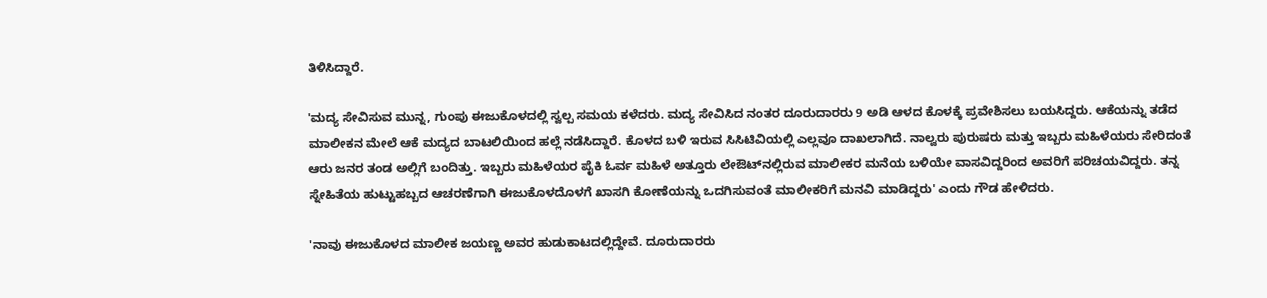ತಿಳಿಸಿದ್ದಾರೆ.

'ಮದ್ಯ ಸೇವಿಸುವ ಮುನ್ನ, ಗುಂಪು ಈಜುಕೊಳದಲ್ಲಿ ಸ್ವಲ್ಪ ಸಮಯ ಕಳೆದರು. ಮದ್ಯ ಸೇವಿಸಿದ ನಂತರ ದೂರುದಾರರು 9 ಅಡಿ ಆಳದ ಕೊಳಕ್ಕೆ ಪ್ರವೇಶಿಸಲು ಬಯಸಿದ್ದರು. ಆಕೆಯನ್ನು ತಡೆದ ಮಾಲೀಕನ ಮೇಲೆ ಆಕೆ ಮದ್ಯದ ಬಾಟಲಿಯಿಂದ ಹಲ್ಲೆ ನಡೆಸಿದ್ದಾರೆ. ಕೊಳದ ಬಳಿ ಇರುವ ಸಿಸಿಟಿವಿಯಲ್ಲಿ ಎಲ್ಲವೂ ದಾಖಲಾಗಿದೆ. ನಾಲ್ವರು ಪುರುಷರು ಮತ್ತು ಇಬ್ಬರು ಮಹಿಳೆಯರು ಸೇರಿದಂತೆ ಆರು ಜನರ ತಂಡ ಅಲ್ಲಿಗೆ ಬಂದಿತ್ತು. ಇಬ್ಬರು ಮಹಿಳೆಯರ ಪೈಕಿ ಓರ್ವ ಮಹಿಳೆ ಅತ್ತೂರು ಲೇಔಟ್‌ನಲ್ಲಿರುವ ಮಾಲೀಕರ ಮನೆಯ ಬಳಿಯೇ ವಾಸವಿದ್ದರಿಂದ ಅವರಿಗೆ ಪರಿಚಯವಿದ್ದರು. ತನ್ನ ಸ್ನೇಹಿತೆಯ ಹುಟ್ಟುಹಬ್ಬದ ಆಚರಣೆಗಾಗಿ ಈಜುಕೊಳದೊಳಗೆ ಖಾಸಗಿ ಕೋಣೆಯನ್ನು ಒದಗಿಸುವಂತೆ ಮಾಲೀಕರಿಗೆ ಮನವಿ ಮಾಡಿದ್ದರು' ಎಂದು ಗೌಡ ಹೇಳಿದರು.

'ನಾವು ಈಜುಕೊಳದ ಮಾಲೀಕ ಜಯಣ್ಣ ಅವರ ಹುಡುಕಾಟದಲ್ಲಿದ್ದೇವೆ. ದೂರುದಾರರು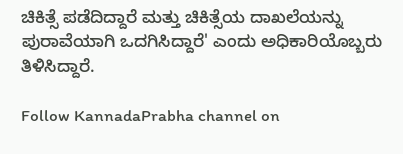ಚಿಕಿತ್ಸೆ ಪಡೆದಿದ್ದಾರೆ ಮತ್ತು ಚಿಕಿತ್ಸೆಯ ದಾಖಲೆಯನ್ನು ಪುರಾವೆಯಾಗಿ ಒದಗಿಸಿದ್ದಾರೆ' ಎಂದು ಅಧಿಕಾರಿಯೊಬ್ಬರು ತಿಳಿಸಿದ್ದಾರೆ.

Follow KannadaPrabha channel on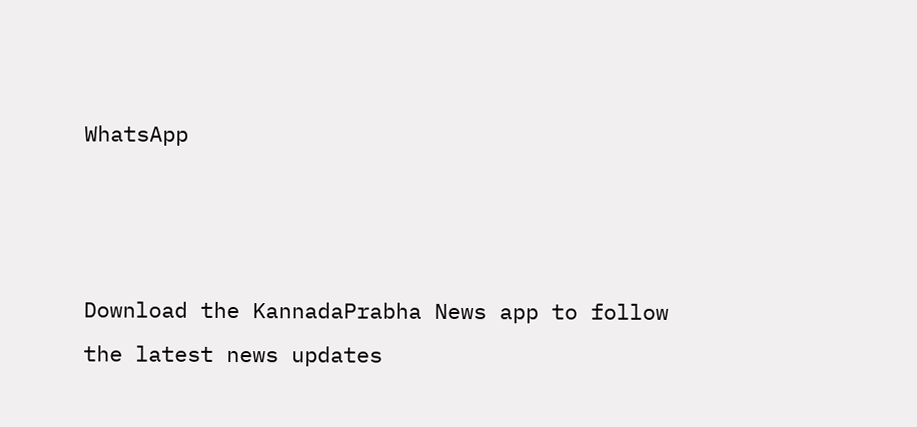WhatsApp



Download the KannadaPrabha News app to follow the latest news updates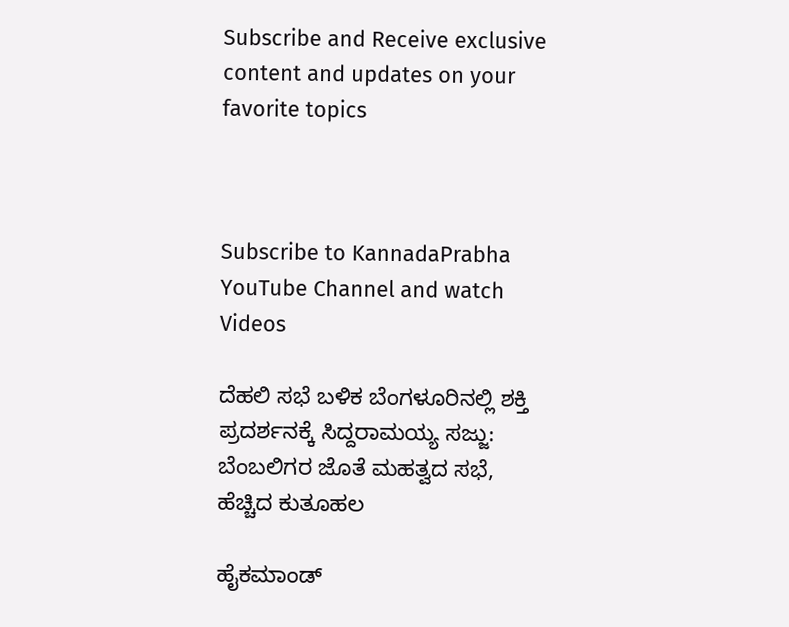Subscribe and Receive exclusive content and updates on your favorite topics



Subscribe to KannadaPrabha YouTube Channel and watch Videos

ದೆಹಲಿ ಸಭೆ ಬಳಿಕ ಬೆಂಗಳೂರಿನಲ್ಲಿ ಶಕ್ತಿ ಪ್ರದರ್ಶನಕ್ಕೆ ಸಿದ್ದರಾಮಯ್ಯ ಸಜ್ಜು: ಬೆಂಬಲಿಗರ ಜೊತೆ ಮಹತ್ವದ ಸಭೆ, ಹೆಚ್ಚಿದ ಕುತೂಹಲ

ಹೈಕಮಾಂಡ್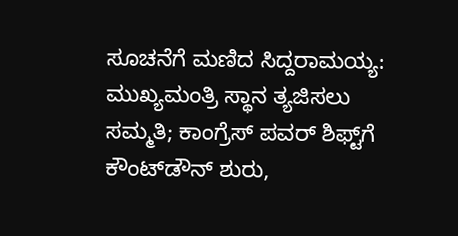ಸೂಚನೆಗೆ ಮಣಿದ ಸಿದ್ದರಾಮಯ್ಯ: ಮುಖ್ಯಮಂತ್ರಿ ಸ್ಥಾನ ತ್ಯಜಿಸಲು ಸಮ್ಮತಿ; ಕಾಂಗ್ರೆಸ್ ಪವರ್ ಶಿಫ್ಟ್‌ಗೆ ಕೌಂಟ್‌ಡೌನ್ ಶುರು,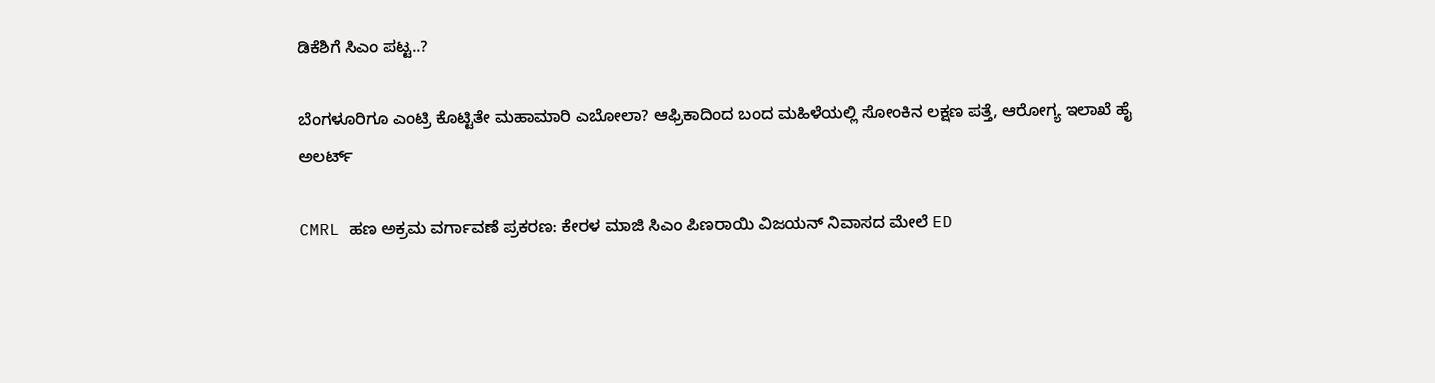ಡಿಕೆಶಿಗೆ ಸಿಎಂ ಪಟ್ಟ..?

ಬೆಂಗಳೂರಿಗೂ ಎಂಟ್ರಿ ಕೊಟ್ಟಿತೇ ಮಹಾಮಾರಿ ಎಬೋಲಾ? ಆಫ್ರಿಕಾದಿಂದ ಬಂದ ಮಹಿಳೆಯಲ್ಲಿ ಸೋಂಕಿನ ಲಕ್ಷಣ ಪತ್ತೆ, ಆರೋಗ್ಯ ಇಲಾಖೆ ಹೈ ಅಲರ್ಟ್

CMRL ಹಣ ಅಕ್ರಮ ವರ್ಗಾವಣೆ ಪ್ರಕರಣ: ಕೇರಳ ಮಾಜಿ ಸಿಎಂ ಪಿಣರಾಯಿ ವಿಜಯನ್ ನಿವಾಸದ ಮೇಲೆ ED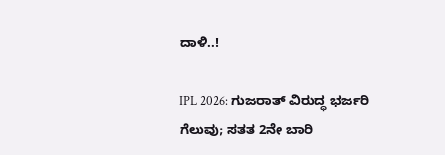ದಾಳಿ..!

IPL 2026: ಗುಜರಾತ್ ವಿರುದ್ಧ ಭರ್ಜರಿ ಗೆಲುವು; ಸತತ 2ನೇ ಬಾರಿ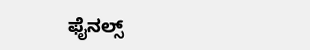ಫೈನಲ್ಸ್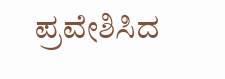ಪ್ರವೇಶಿಸಿದ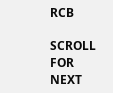RCB

SCROLL FOR NEXT